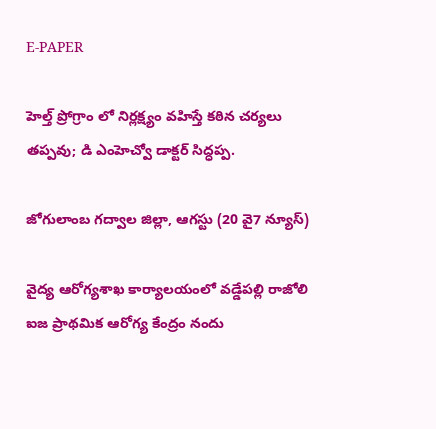E-PAPER

హెల్త్ ప్రోగ్రాం లో నిర్లక్ష్యం వహిస్తే కఠిన చర్యలు తప్పవు; డి ఎంహెచ్వో డాక్టర్ సిద్ధప్ప.

జోగులాంబ గద్వాల జిల్లా, ఆగస్టు (20 వై7 న్యూస్)

వైద్య ఆరోగ్యశాఖ కార్యాలయంలో వడ్డేపల్లి రాజోలి ఐజ ప్రాథమిక ఆరోగ్య కేంద్రం నందు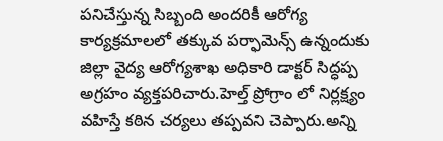పనిచేస్తున్న సిబ్బంది అందరికీ ఆరోగ్య కార్యక్రమాలలో తక్కువ పర్ఫామెన్స్ ఉన్నందుకు జిల్లా వైద్య ఆరోగ్యశాఖ అధికారి డాక్టర్ సిద్ధప్ప అగ్రహం వ్యక్తపరిచారు.హెల్త్ ప్రోగ్రాం లో నిర్లక్ష్యం వహిస్తే కఠిన చర్యలు తప్పవని చెప్పారు.అన్ని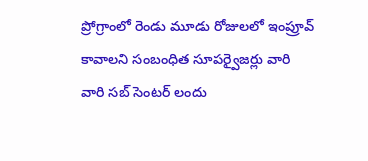ప్రోగ్రాంలో రెండు మూడు రోజులలో ఇంప్రూవ్ కావాలని సంబంధిత సూపర్వైజర్లు వారి వారి సబ్ సెంటర్ లందు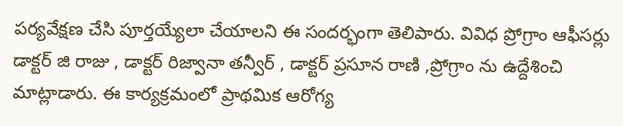పర్యవేక్షణ చేసి పూర్తయ్యేలా చేయాలని ఈ సందర్భంగా తెలిపారు. వివిధ ప్రోగ్రాం ఆఫీసర్లు డాక్టర్ జి రాజు , డాక్టర్ రిజ్వానా తన్వీర్ , డాక్టర్ ప్రసూన రాణి ,ప్రోగ్రాం ను ఉద్దేశించి మాట్లాడారు. ఈ కార్యక్రమంలో ప్రాథమిక ఆరోగ్య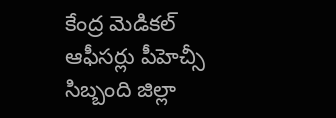కేంద్ర మెడికల్ ఆఫీసర్లు పీహెచ్సీ సిబ్బంది జిల్లా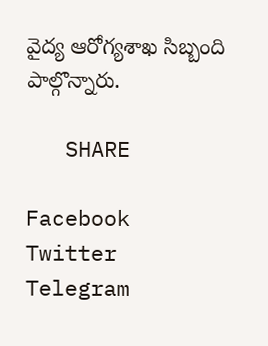వైద్య ఆరోగ్యశాఖ సిబ్బంది పాల్గొన్నారు.

   SHARE

Facebook
Twitter
Telegram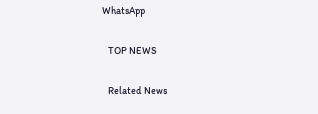WhatsApp

   TOP NEWS

   Related News